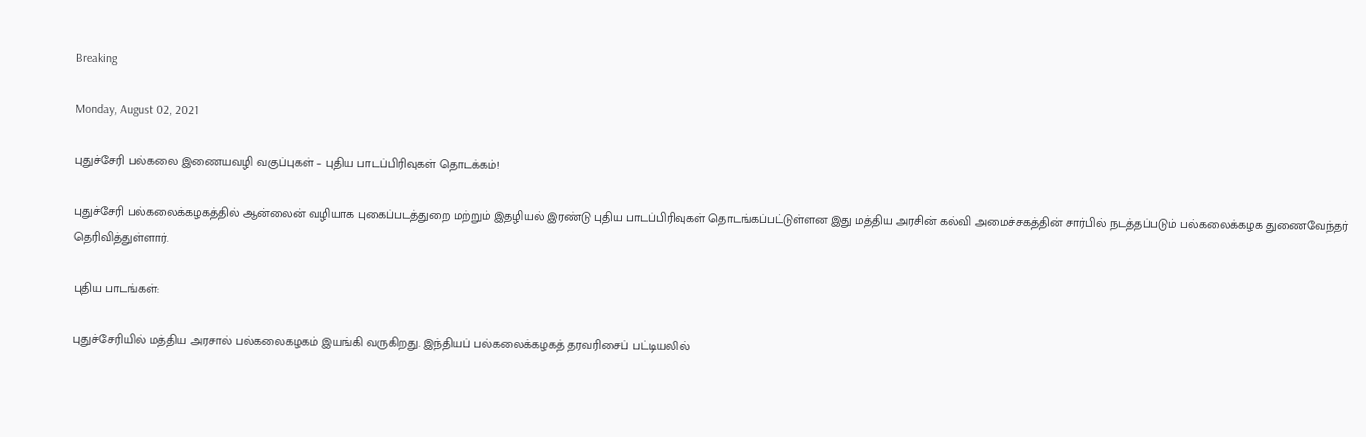Breaking

Monday, August 02, 2021

புதுச்சேரி பல்கலை இணையவழி வகுப்புகள் – புதிய பாடப்பிரிவுகள் தொடக்கம்!

புதுச்சேரி பல்கலைக்கழகத்தில் ஆன்லைன் வழியாக புகைப்படத்துறை மற்றும் இதழியல் இரண்டு புதிய பாடப்பிரிவுகள் தொடங்கப்பட்டுள்ளன இது மத்திய அரசின் கல்வி அமைச்சகத்தின் சார்பில் நடத்தப்படும் பல்கலைக்கழக துணைவேந்தர் தெரிவித்துள்ளார்.

புதிய பாடங்கள்:

புதுச்சேரியில் மத்திய அரசால் பல்கலைகழகம் இயங்கி வருகிறது. இந்தியப் பல்கலைக்கழகத் தரவரிசைப் பட்டியலில்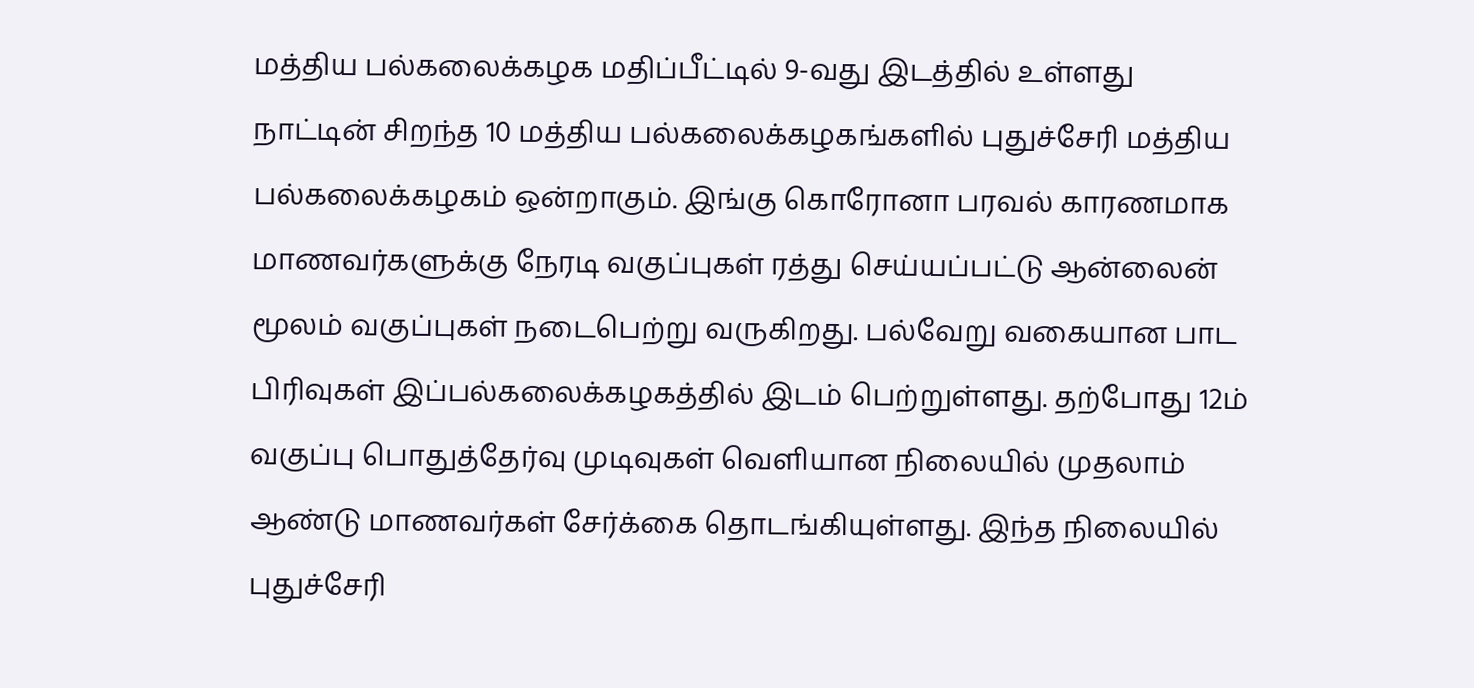மத்திய பல்கலைக்கழக மதிப்பீட்டில் 9-வது இடத்தில் உள்ளது நாட்டின் சிறந்த 10 மத்திய பல்கலைக்கழகங்களில் புதுச்சேரி மத்திய பல்கலைக்கழகம் ஒன்றாகும். இங்கு கொரோனா பரவல் காரணமாக மாணவர்களுக்கு நேரடி வகுப்புகள் ரத்து செய்யப்பட்டு ஆன்லைன் மூலம் வகுப்புகள் நடைபெற்று வருகிறது. பல்வேறு வகையான பாட பிரிவுகள் இப்பல்கலைக்கழகத்தில் இடம் பெற்றுள்ளது. தற்போது 12ம் வகுப்பு பொதுத்தேர்வு முடிவுகள் வெளியான நிலையில் முதலாம் ஆண்டு மாணவர்கள் சேர்க்கை தொடங்கியுள்ளது. இந்த நிலையில் புதுச்சேரி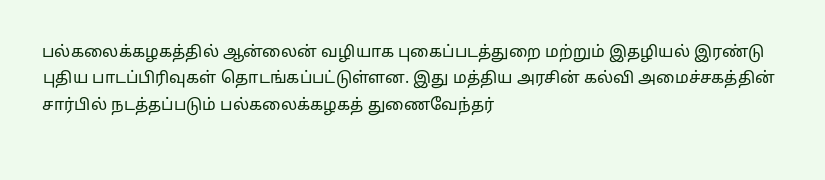பல்கலைக்கழகத்தில் ஆன்லைன் வழியாக புகைப்படத்துறை மற்றும் இதழியல் இரண்டு புதிய பாடப்பிரிவுகள் தொடங்கப்பட்டுள்ளன. இது மத்திய அரசின் கல்வி அமைச்சகத்தின் சார்பில் நடத்தப்படும் பல்கலைக்கழகத் துணைவேந்தர்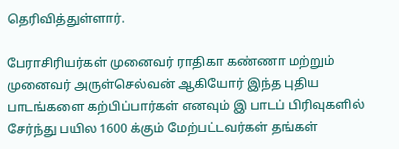தெரிவித்துள்ளார்.

பேராசிரியர்கள் முனைவர் ராதிகா கண்ணா மற்றும் முனைவர் அருள்செல்வன் ஆகியோர் இந்த புதிய பாடங்களை கற்பிப்பார்கள் எனவும் இ பாடப் பிரிவுகளில் சேர்ந்து பயில 1600 க்கும் மேற்பட்டவர்கள் தங்கள்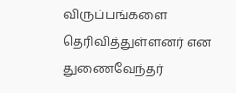விருப்பங்களை தெரிவித்துள்ளனர் என துணைவேந்தர்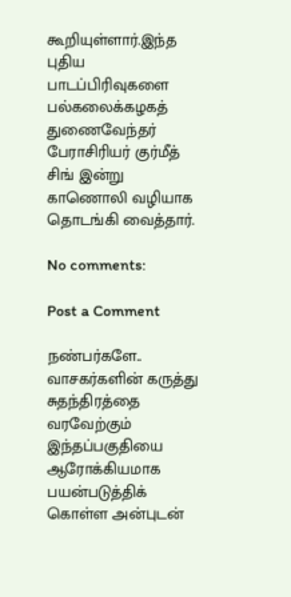கூறியுள்ளார்.இந்த புதிய பாடப்பிரிவுகளை பல்கலைக்கழகத் துணைவேந்தர் பேராசிரியர் குர்மீத் சிங் இன்று காணொலி வழியாக தொடங்கி வைத்தார்.

No comments:

Post a Comment

நண்பர்களே.. வாசகர்களின் கருத்து சுதந்திரத்தை வரவேற்கும் இந்தப்பகுதியை ஆரோக்கியமாக பயன்படுத்திக் கொள்ள அன்புடன்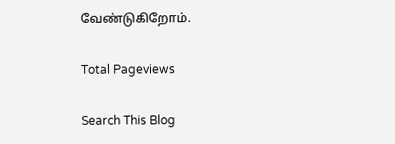வேண்டுகிறோம்.

Total Pageviews

Search This Blog